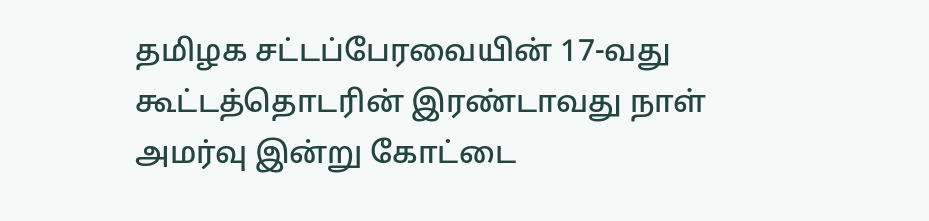தமிழக சட்டப்பேரவையின் 17-வது கூட்டத்தொடரின் இரண்டாவது நாள் அமர்வு இன்று கோட்டை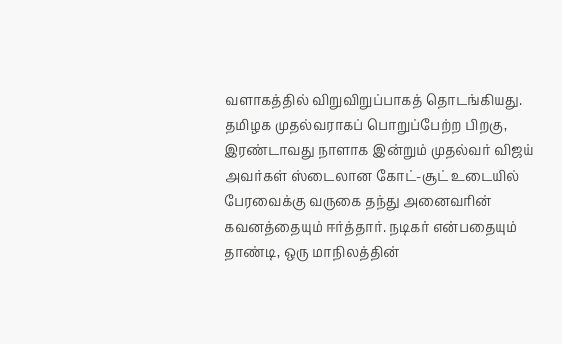வளாகத்தில் விறுவிறுப்பாகத் தொடங்கியது. தமிழக முதல்வராகப் பொறுப்பேற்ற பிறகு, இரண்டாவது நாளாக இன்றும் முதல்வர் விஜய் அவர்கள் ஸ்டைலான கோட்-சூட் உடையில் பேரவைக்கு வருகை தந்து அனைவரின் கவனத்தையும் ஈர்த்தார். நடிகர் என்பதையும் தாண்டி, ஒரு மாநிலத்தின்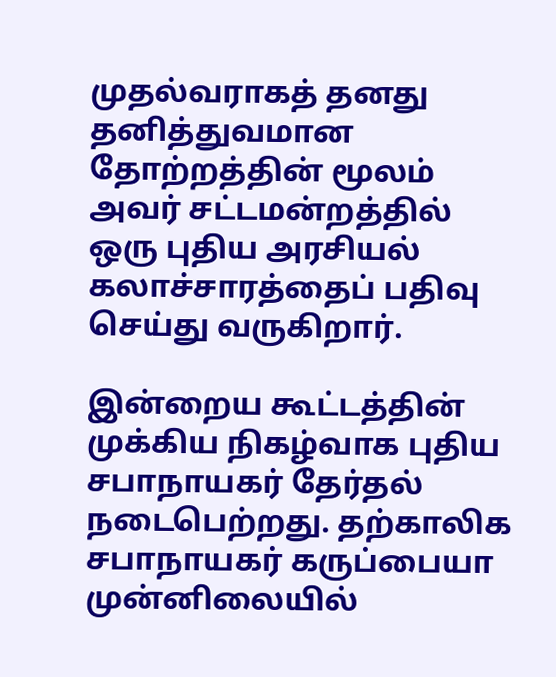முதல்வராகத் தனது தனித்துவமான தோற்றத்தின் மூலம் அவர் சட்டமன்றத்தில் ஒரு புதிய அரசியல் கலாச்சாரத்தைப் பதிவு செய்து வருகிறார்.

இன்றைய கூட்டத்தின் முக்கிய நிகழ்வாக புதிய சபாநாயகர் தேர்தல் நடைபெற்றது. தற்காலிக சபாநாயகர் கருப்பையா முன்னிலையில்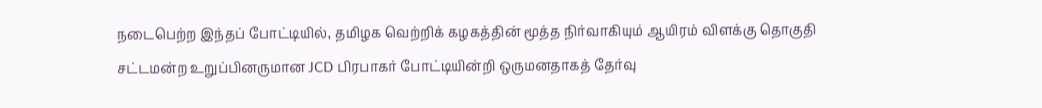நடைபெற்ற இந்தப் போட்டியில், தமிழக வெற்றிக் கழகத்தின் மூத்த நிர்வாகியும் ஆயிரம் விளக்கு தொகுதி சட்டமன்ற உறுப்பினருமான JCD பிரபாகர் போட்டியின்றி ஒருமனதாகத் தேர்வு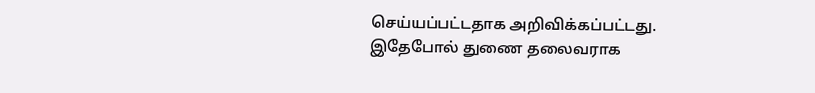செய்யப்பட்டதாக அறிவிக்கப்பட்டது. இதேபோல் துணை தலைவராக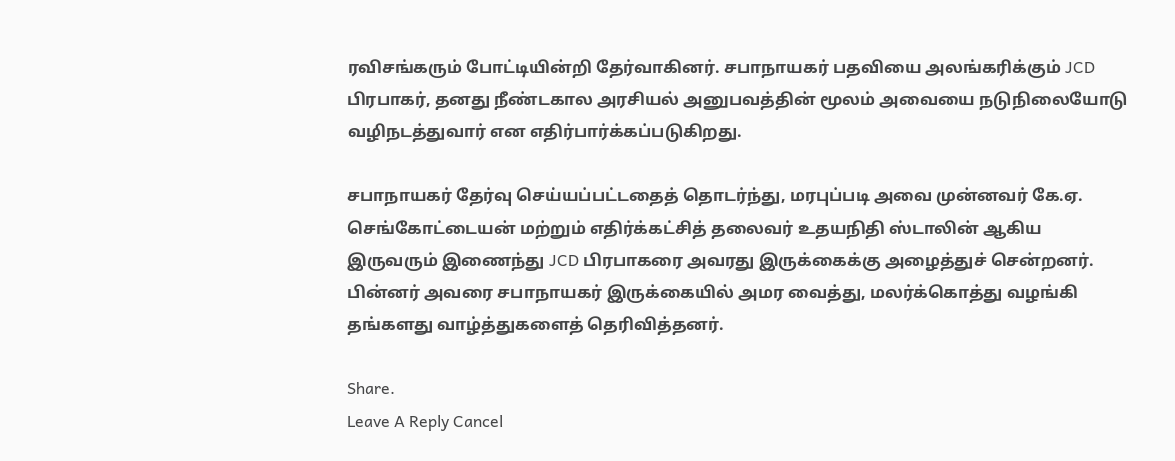ரவிசங்கரும் போட்டியின்றி தேர்வாகினர். சபாநாயகர் பதவியை அலங்கரிக்கும் JCD பிரபாகர், தனது நீண்டகால அரசியல் அனுபவத்தின் மூலம் அவையை நடுநிலையோடு வழிநடத்துவார் என எதிர்பார்க்கப்படுகிறது.

சபாநாயகர் தேர்வு செய்யப்பட்டதைத் தொடர்ந்து, மரபுப்படி அவை முன்னவர் கே.ஏ. செங்கோட்டையன் மற்றும் எதிர்க்கட்சித் தலைவர் உதயநிதி ஸ்டாலின் ஆகிய இருவரும் இணைந்து JCD பிரபாகரை அவரது இருக்கைக்கு அழைத்துச் சென்றனர். பின்னர் அவரை சபாநாயகர் இருக்கையில் அமர வைத்து, மலர்க்கொத்து வழங்கி தங்களது வாழ்த்துகளைத் தெரிவித்தனர்.

Share.
Leave A Reply Cancel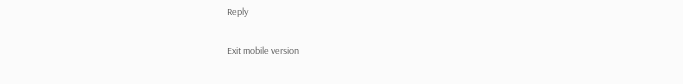Reply

Exit mobile version